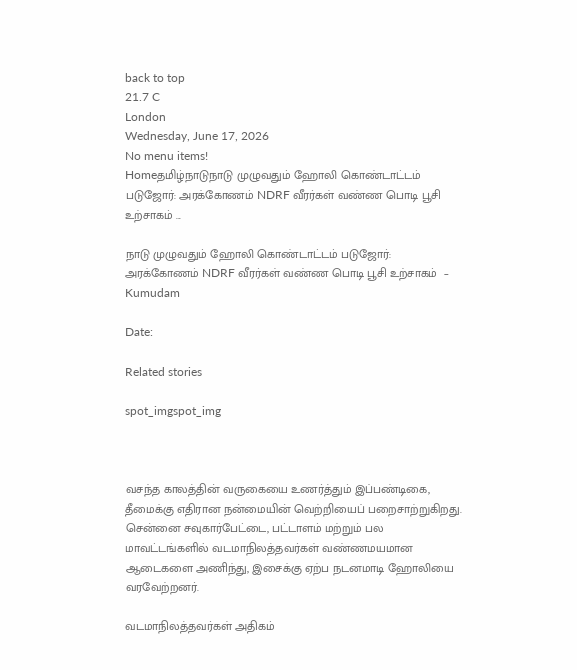back to top
21.7 C
London
Wednesday, June 17, 2026
No menu items!
Homeதமிழ்நாடுநாடு முழுவதும் ஹோலி கொண்டாட்டம் படுஜோர்: அரக்கோணம் NDRF வீரர்கள் வண்ண பொடி பூசி உற்சாகம் ...

நாடு முழுவதும் ஹோலி கொண்டாட்டம் படுஜோர்: அரக்கோணம் NDRF வீரர்கள் வண்ண பொடி பூசி உற்சாகம்  – Kumudam

Date:

Related stories

spot_imgspot_img



வசந்த காலத்தின் வருகையை உணர்த்தும் இப்பண்டிகை, தீமைக்கு எதிரான நன்மையின் வெற்றியைப் பறைசாற்றுகிறது.  சென்னை சவுகார்பேட்டை, பட்டாளம் மற்றும் பல மாவட்டங்களில் வடமாநிலத்தவர்கள் வண்ணமயமான ஆடைகளை அணிந்து, இசைக்கு ஏற்ப நடனமாடி ஹோலியை வரவேற்றனர்.

வடமாநிலத்தவர்கள் அதிகம்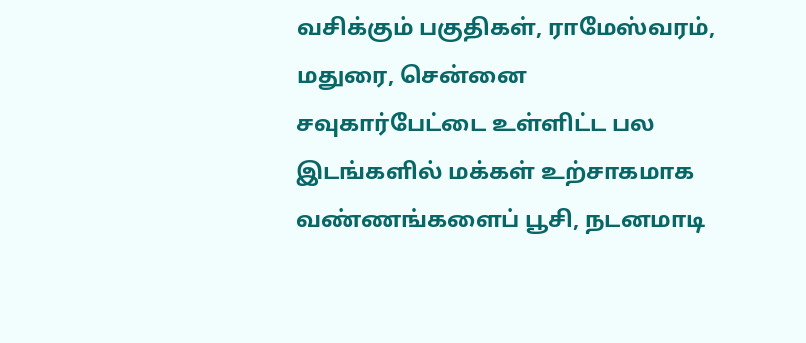வசிக்கும் பகுதிகள், ராமேஸ்வரம், மதுரை, சென்னை சவுகார்பேட்டை உள்ளிட்ட பல இடங்களில் மக்கள் உற்சாகமாக வண்ணங்களைப் பூசி, நடனமாடி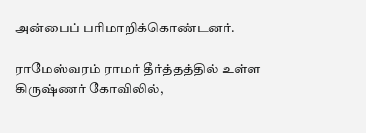அன்பைப் பரிமாறிக்கொண்டனர்.

ராமேஸ்வரம் ராமர் தீர்த்தத்தில் உள்ள கிருஷ்ணர் கோவிலில்,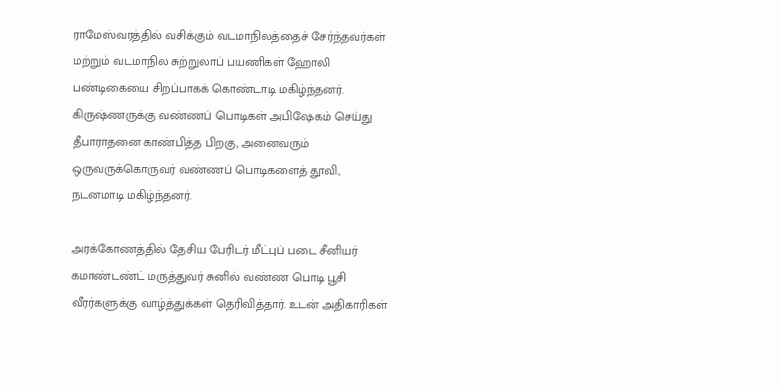ராமேஸ்வரத்தில் வசிக்கும் வடமாநிலத்தைச் சேர்ந்தவர்கள் மற்றும் வடமாநில சுற்றுலாப் பயணிகள் ஹோலி பண்டிகையை சிறப்பாகக் கொண்டாடி மகிழ்ந்தனர். கிருஷ்ணருக்கு வண்ணப் பொடிகள் அபிஷேகம் செய்து தீபாராதனை காண்பித்த பிறகு, அனைவரும் ஒருவருக்கொருவர் வண்ணப் பொடிகளைத் தூவி, நடனமாடி மகிழ்ந்தனர்.

அரக்கோணத்தில் தேசிய பேரிடர் மீட்புப் படை சீனியர் கமாண்டண்ட்‌ மருத்துவர் சுனில் வண்ண பொடி பூசி வீரர்களுக்கு வாழ்த்துக்கள் தெரிவித்தார். உடன் அதிகாரிகள்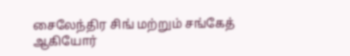சைலேந்திர சிங் மற்றும் சங்கேத் ஆகியோர்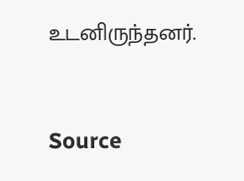உடனிருந்தனர்.



Source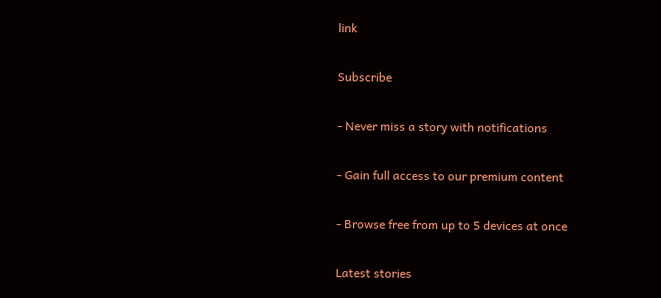link

Subscribe

- Never miss a story with notifications

- Gain full access to our premium content

- Browse free from up to 5 devices at once

Latest stories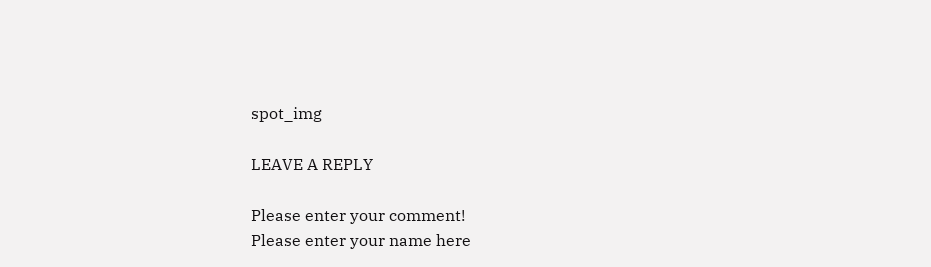spot_img

LEAVE A REPLY

Please enter your comment!
Please enter your name here